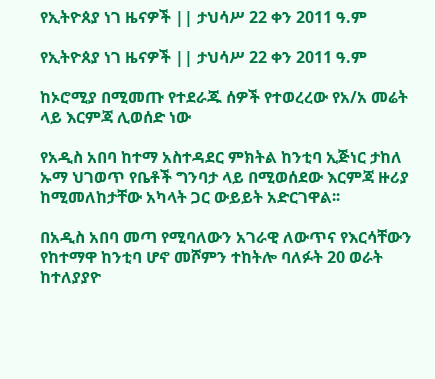የኢትዮጰያ ነገ ዜናዎች || ታህሳሥ 22 ቀን 2011 ዓ.ም

የኢትዮጰያ ነገ ዜናዎች || ታህሳሥ 22 ቀን 2011 ዓ.ም

ከኦሮሚያ በሚመጡ የተደራጁ ሰዎች የተወረረው የአ/አ መሬት ላይ እርምጃ ሊወሰድ ነው

የአዲስ አበባ ከተማ አስተዳደር ምክትል ከንቲባ ኢጅነር ታከለ ኡማ ህገወጥ የቤቶች ግንባታ ላይ በሚወሰደው እርምጃ ዙሪያ ከሚመለከታቸው አካላት ጋር ውይይት አድርገዋል፡፡

በአዲስ አበባ መጣ የሚባለውን አገራዊ ለውጥና የእርሳቸውን የከተማዋ ከንቲባ ሆኖ መሾምን ተከትሎ ባለፉት 20 ወራት ከተለያያዮ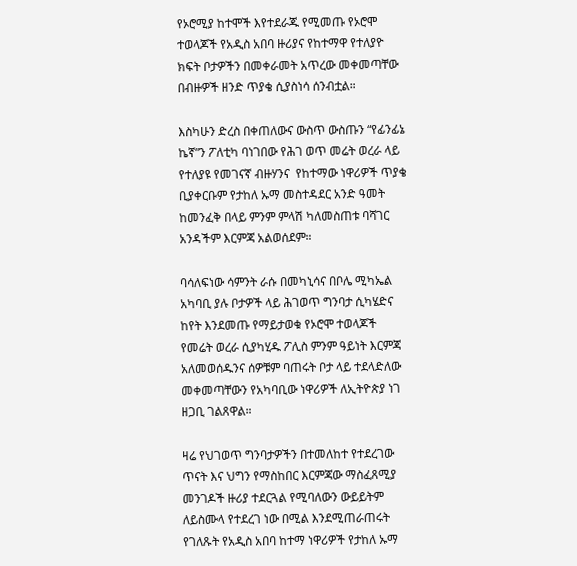የኦሮሚያ ከተሞች እየተደራጁ የሚመጡ የኦሮሞ ተወላጆች የአዲስ አበባ ዙሪያና የከተማዋ የተለያዮ ክፍት ቦታዎችን በመቀራመት አጥረው መቀመጣቸው በብዙዎች ዘንድ ጥያቄ ሲያስነሳ ሰንብቷል።

እስካሁን ድረስ በቀጠለውና ውስጥ ውስጡን “የፊንፊኔ ኬኛ”ን ፖለቲካ ባነገበው የሕገ ወጥ መሬት ወረራ ላይ የተለያዩ የመገናኛ ብዙሃንና  የከተማው ነዋሪዎች ጥያቄ ቢያቀርቡም የታከለ ኡማ መስተዳደር አንድ ዓመት ከመንፈቅ በላይ ምንም ምላሽ ካለመስጠቱ ባሻገር አንዳችም እርምጃ አልወሰደም።

ባሳለፍነው ሳምንት ራሱ በመካኒሳና በቦሌ ሚካኤል አካባቢ ያሉ ቦታዎች ላይ ሕገወጥ ግንባታ ሲካሄድና ከየት እንደመጡ የማይታወቁ የኦሮሞ ተወላጆች የመሬት ወረራ ሲያካሂዱ ፖሊስ ምንም ዓይነት እርምጃ አለመወሰዱንና ሰዎቹም ባጠሩት ቦታ ላይ ተደላድለው መቀመጣቸውን የአካባቢው ነዋሪዎች ለኢትዮጵያ ነገ ዘጋቢ ገልጸዋል።

ዛሬ የህገወጥ ግንባታዎችን በተመለከተ የተደረገው ጥናት እና ህግን የማስከበር እርምጃው ማስፈጸሚያ መንገዶች ዙሪያ ተደርጓል የሚባለውን ውይይትም ለይስሙላ የተደረገ ነው በሚል እንደሚጠራጠሩት የገለጹት የአዲስ አበባ ከተማ ነዋሪዎች የታከለ ኡማ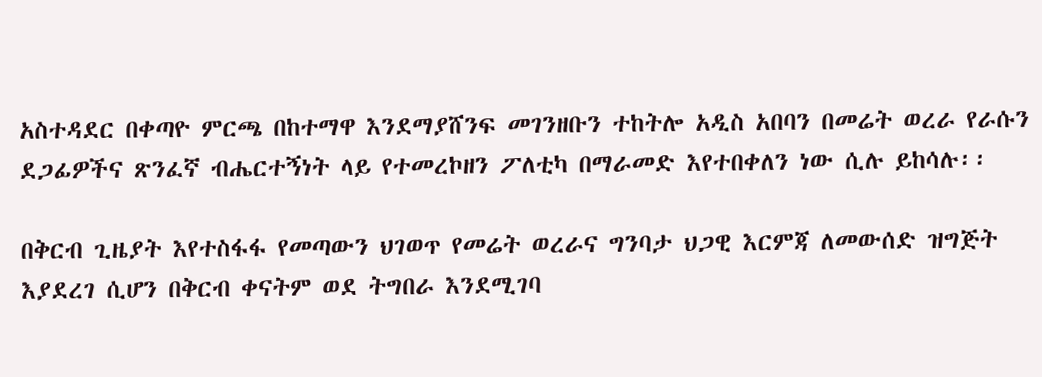አስተዳደር በቀጣዮ ምርጫ በከተማዋ እንደማያሸንፍ መገንዘቡን ተከትሎ አዲስ አበባን በመሬት ወረራ የራሱን ደጋፊዎችና ጽንፈኛ ብሔርተኝነት ላይ የተመረኮዘን ፖለቲካ በማራመድ እየተበቀለን ነው ሲሉ ይከሳሉ፡፡

በቅርብ ጊዜያት እየተስፋፋ የመጣውን ህገወጥ የመሬት ወረራና ግንባታ ህጋዊ እርምጃ ለመውሰድ ዝግጅት እያደረገ ሲሆን በቅርብ ቀናትም ወደ ትግበራ እንደሚገባ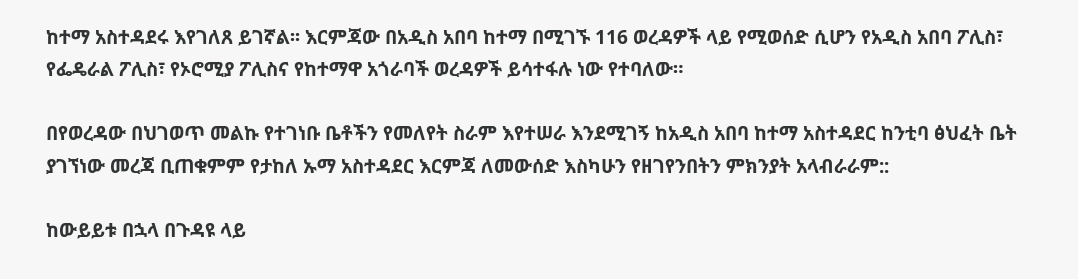ከተማ አስተዳደሩ እየገለጸ ይገኛል፡፡ እርምጃው በአዲስ አበባ ከተማ በሚገኙ 116 ወረዳዎች ላይ የሚወሰድ ሲሆን የአዲስ አበባ ፖሊስ፣ የፌዴራል ፖሊስ፣ የኦሮሚያ ፖሊስና የከተማዋ አጎራባች ወረዳዎች ይሳተፋሉ ነው የተባለው።

በየወረዳው በህገወጥ መልኩ የተገነቡ ቤቶችን የመለየት ስራም እየተሠራ እንደሚገኝ ከአዲስ አበባ ከተማ አስተዳደር ከንቲባ ፅህፈት ቤት ያገኘነው መረጃ ቢጠቁምም የታከለ ኡማ አስተዳደር እርምጃ ለመውሰድ እስካሁን የዘገየንበትን ምክንያት አላብራራም::

ከውይይቱ በኋላ በጉዳዩ ላይ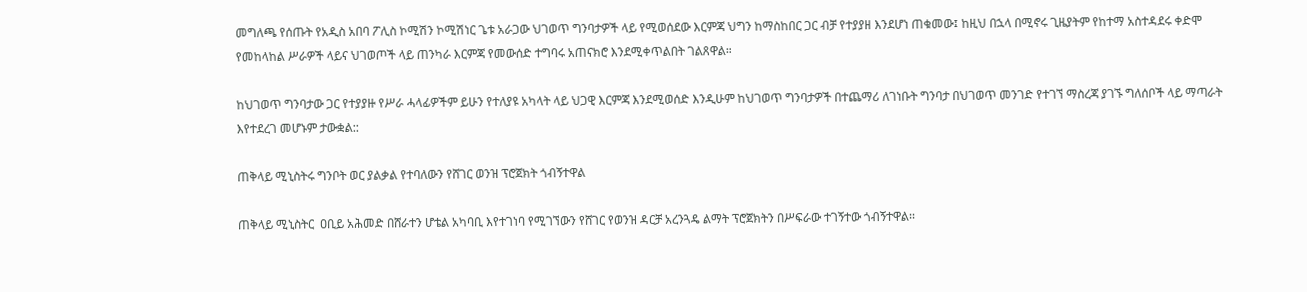መግለጫ የሰጡት የአዲስ አበባ ፖሊስ ኮሚሽን ኮሚሽነር ጌቱ አራጋው ህገወጥ ግንባታዎች ላይ የሚወሰደው እርምጃ ህግን ከማስከበር ጋር ብቻ የተያያዘ እንደሆነ ጠቁመው፤ ከዚህ በኋላ በሚኖሩ ጊዜያትም የከተማ አስተዳደሩ ቀድሞ የመከላከል ሥራዎች ላይና ህገወጦች ላይ ጠንካራ እርምጃ የመውሰድ ተግባሩ አጠናክሮ እንደሚቀጥልበት ገልጸዋል።

ከህገወጥ ግንባታው ጋር የተያያዙ የሥራ ሓላፊዎችም ይሁን የተለያዩ አካላት ላይ ህጋዊ እርምጃ እንደሚወሰድ እንዲሁም ከህገወጥ ግንባታዎች በተጨማሪ ለገነቡት ግንባታ በህገወጥ መንገድ የተገኘ ማስረጃ ያገኙ ግለሰቦች ላይ ማጣራት እየተደረገ መሆኑም ታውቋል::

ጠቅላይ ሚኒስትሩ ግንቦት ወር ያልቃል የተባለውን የሸገር ወንዝ ፕሮጀክት ጎብኝተዋል

ጠቅላይ ሚኒስትር  ዐቢይ አሕመድ በሸራተን ሆቴል አካባቢ እየተገነባ የሚገኘውን የሸገር የወንዝ ዳርቻ አረንጓዴ ልማት ፕሮጀክትን በሥፍራው ተገኝተው ጎብኝተዋል፡፡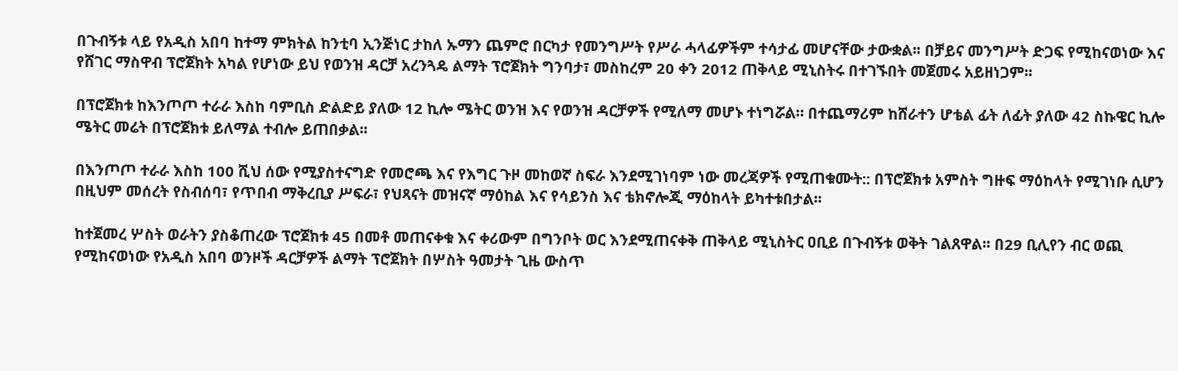በጉብኝቱ ላይ የአዲስ አበባ ከተማ ምክትል ከንቲባ ኢንጅነር ታከለ ኡማን ጨምሮ በርካታ የመንግሥት የሥራ ሓላፊዎችም ተሳታፊ መሆናቸው ታውቋል፡፡ በቻይና መንግሥት ድጋፍ የሚከናወነው እና የሸገር ማስዋብ ፕሮጀክት አካል የሆነው ይህ የወንዝ ዳርቻ አረንጓዴ ልማት ፕሮጀክት ግንባታ፣ መስከረም 20 ቀን 2012 ጠቅላይ ሚኒስትሩ በተገኙበት መጀመሩ አይዘነጋም፡፡

በፕሮጀክቱ ከእንጦጦ ተራራ እስከ ባምቢስ ድልድይ ያለው 12 ኪሎ ሜትር ወንዝ እና የወንዝ ዳርቻዎች የሚለማ መሆኑ ተነግሯል። በተጨማሪም ከሸራተን ሆቴል ፊት ለፊት ያለው 42 ስኩዌር ኪሎ ሜትር መሬት በፕሮጀክቱ ይለማል ተብሎ ይጠበቃል፡፡

በእንጦጦ ተራራ እስከ 100 ሺህ ሰው የሚያስተናግድ የመሮጫ እና የእግር ጉዞ መከወኛ ስፍራ እንደሚገነባም ነው መረጃዎች የሚጠቁሙት:: በፕሮጀክቱ አምስት ግዙፍ ማዕከላት የሚገነቡ ሲሆን በዚህም መሰረት የስብሰባ፣ የጥበብ ማቅረቢያ ሥፍራ፣ የህጻናት መዝናኛ ማዕከል እና የሳይንስ እና ቴክኖሎጂ ማዕከላት ይካተቱበታል፡፡

ከተጀመረ ሦስት ወራትን ያስቆጠረው ፕሮጀክቱ 45 በመቶ መጠናቀቁ እና ቀሪውም በግንቦት ወር እንደሚጠናቀቅ ጠቅላይ ሚኒስትር ዐቢይ በጉብኝቱ ወቅት ገልጸዋል፡፡ በ29 ቢሊየን ብር ወጪ የሚከናወነው የአዲስ አበባ ወንዞች ዳርቻዎች ልማት ፕሮጀክት በሦስት ዓመታት ጊዜ ውስጥ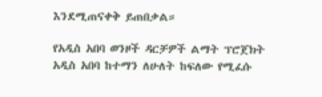እንደሚጠናቀቅ ይጠበቃል።

የአዲስ አበባ ወንዞች ዳርቻዎች ልማት ፕሮጀክት አዲስ አበባ ከተማን ለሁለት ከፍለው የሚፈሱ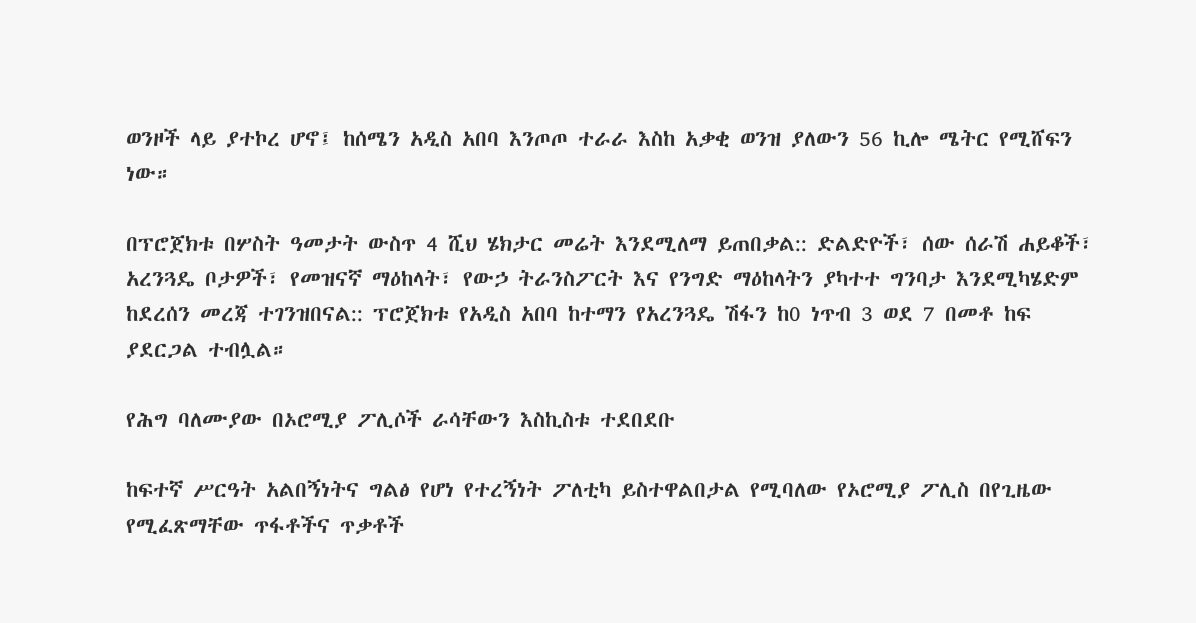ወንዞች ላይ ያተኮረ ሆኖ፤ ከሰሜን አዲስ አበባ እንጦጦ ተራራ እስከ አቃቂ ወንዝ ያለውን 56 ኪሎ ሜትር የሚሸፍን ነው።

በፕሮጀክቱ በሦስት ዓመታት ውስጥ 4 ሺህ ሄክታር መሬት እንደሚለማ ይጠበቃል:: ድልድዮች፣ ሰው ሰራሽ ሐይቆች፣ አረንጓዴ ቦታዎች፣ የመዝናኛ ማዕከላት፣ የውኃ ትራንስፖርት እና የንግድ ማዕከላትን ያካተተ ግንባታ እንደሚካሄድም ከደረሰን መረጃ ተገንዝበናል:: ፕሮጀክቱ የአዲስ አበባ ከተማን የአረንጓዴ ሽፋን ከ0 ነጥብ 3 ወደ 7 በመቶ ከፍ ያደርጋል ተብሏል።

የሕግ ባለሙያው በኦሮሚያ ፖሊሶች ራሳቸውን እስኪስቱ ተደበደቡ

ከፍተኛ ሥርዓት አልበኝነትና ግልፅ የሆነ የተረኝነት ፖለቲካ ይስተዋልበታል የሚባለው የኦሮሚያ ፖሊስ በየጊዜው የሚፈጽማቸው ጥፋቶችና ጥቃቶች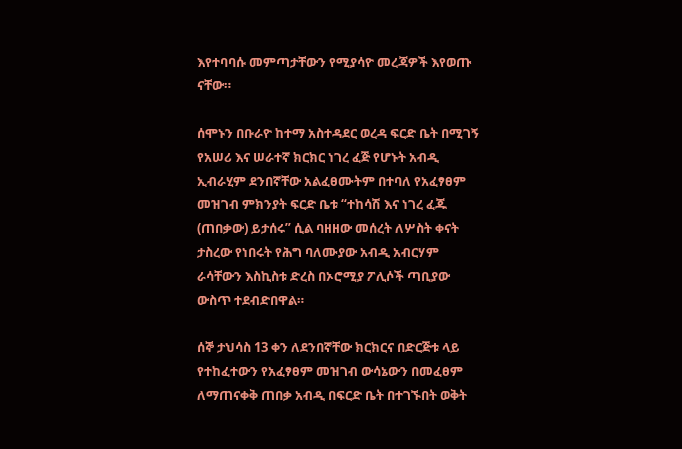እየተባባሱ መምጣታቸውን የሚያሳዮ መረጃዎች እየወጡ ናቸው።

ሰሞኑን በቡራዮ ከተማ አስተዳደር ወረዳ ፍርድ ቤት በሚገኝ የአሠሪ እና ሠራተኛ ክርክር ነገረ ፈጅ የሆኑት አብዲ ኢብራሂም ደንበኛቸው አልፈፀሙትም በተባለ የአፈፃፀም መዝገብ ምክንያት ፍርድ ቤቱ “ተከሳሽ እና ነገረ ፈጁ (ጠበቃው) ይታሰሩ” ሲል ባዘዘው መሰረት ለሦስት ቀናት ታስረው የነበሩት የሕግ ባለሙያው አብዲ አብርሃም ራሳቸውን እስኪስቱ ድረስ በኦሮሚያ ፖሊሶች ጣቢያው ውስጥ ተደብድበዋል።

ሰኞ ታህሳስ 13 ቀን ለደንበኛቸው ክርክርና በድርጅቱ ላይ የተከፈተውን የአፈፃፀም መዝገብ ውሳኔውን በመፈፀም ለማጠናቀቅ ጠበቃ አብዲ በፍርድ ቤት በተገኙበት ወቅት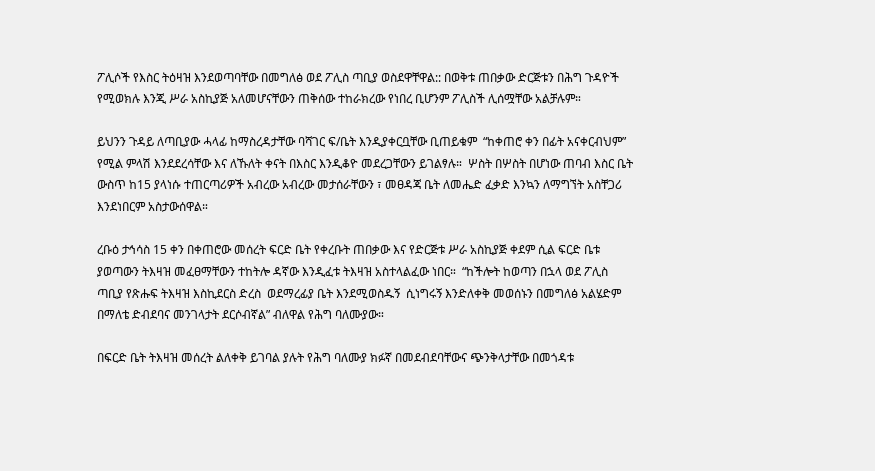ፖሊሶች የእስር ትዕዛዝ እንደወጣባቸው በመግለፅ ወደ ፖሊስ ጣቢያ ወስደዋቸዋል:: በወቅቱ ጠበቃው ድርጅቱን በሕግ ጉዳዮች የሚወክሉ እንጂ ሥራ አስኪያጅ አለመሆናቸውን ጠቅሰው ተከራክረው የነበረ ቢሆንም ፖሊስች ሊሰሟቸው አልቻሉም።

ይህንን ጉዳይ ለጣቢያው ሓላፊ ከማስረዳታቸው ባሻገር ፍ/ቤት እንዲያቀርቧቸው ቢጠይቁም  “ከቀጠሮ ቀን በፊት አናቀርብህም” የሚል ምላሽ እንደደረሳቸው እና ለኹለት ቀናት በእስር እንዲቆዮ መደረጋቸውን ይገልፃሉ።  ሦስት በሦስት በሆነው ጠባብ እስር ቤት ውስጥ ከ15 ያላነሱ ተጠርጣሪዎች አብረው አብረው መታሰራቸውን ፣ መፀዳጃ ቤት ለመሔድ ፈቃድ እንኳን ለማግኘት አስቸጋሪ እንደነበርም አስታውሰዋል።

ረቡዕ ታኅሳስ 15 ቀን በቀጠሮው መሰረት ፍርድ ቤት የቀረቡት ጠበቃው እና የድርጅቱ ሥራ አስኪያጅ ቀደም ሲል ፍርድ ቤቱ ያወጣውን ትእዛዝ መፈፀማቸውን ተከትሎ ዳኛው እንዲፈቱ ትእዛዝ አስተላልፈው ነበር።  “ከችሎት ከወጣን በኋላ ወደ ፖሊስ ጣቢያ የጽሑፍ ትእዛዝ እስኪደርስ ድረስ  ወደማረፊያ ቤት እንደሚወስዱኝ  ሲነግሩኝ እንድለቀቅ መወሰኑን በመግለፅ አልሄድም በማለቴ ድብደባና መንገላታት ደርሶብኛል” ብለዋል የሕግ ባለሙያው።

በፍርድ ቤት ትእዛዝ መሰረት ልለቀቅ ይገባል ያሉት የሕግ ባለሙያ ክፉኛ በመደብደባቸውና ጭንቅላታቸው በመጎዳቱ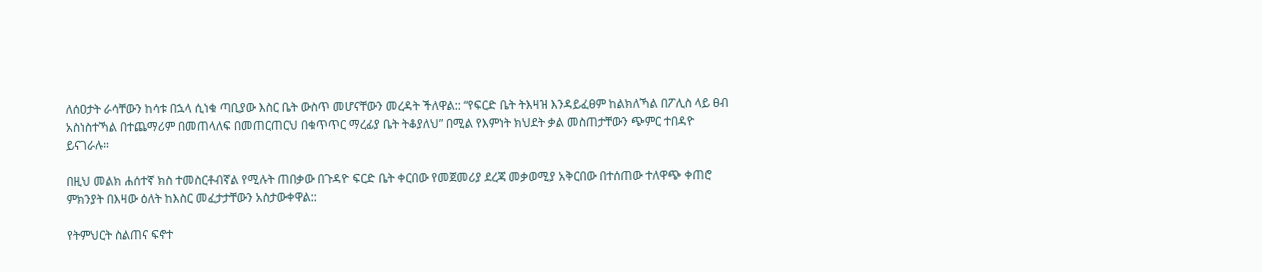ለሰዐታት ራሳቸውን ከሳቱ በኋላ ሲነቁ ጣቢያው እስር ቤት ውስጥ መሆናቸውን መረዳት ችለዋል:: “የፍርድ ቤት ትእዛዝ እንዳይፈፀም ከልክለኻል በፖሊስ ላይ ፀብ አስነስተኻል በተጨማሪም በመጠላለፍ በመጠርጠርህ በቁጥጥር ማረፊያ ቤት ትቆያለህ” በሚል የእምነት ክህደት ቃል መስጠታቸውን ጭምር ተበዳዮ ይናገራሉ።

በዚህ መልክ ሐሰተኛ ክስ ተመስርቶብኛል የሚሉት ጠበቃው በጉዳዮ ፍርድ ቤት ቀርበው የመጀመሪያ ደረጃ መቃወሚያ አቅርበው በተሰጠው ተለዋጭ ቀጠሮ  ምክንያት በእዛው ዕለት ከእስር መፈታታቸውን አስታውቀዋል::

የትምህርት ስልጠና ፍኖተ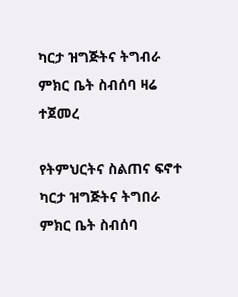ካርታ ዝግጅትና ትግብራ ምክር ቤት ስብሰባ ዛሬ ተጀመረ

የትምህርትና ስልጠና ፍኖተ ካርታ ዝግጅትና ትግበራ ምክር ቤት ስብሰባ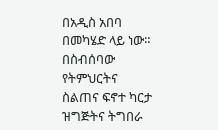በአዲስ አበባ በመካሄድ ላይ ነው። በስብሰባው የትምህርትና ስልጠና ፍኖተ ካርታ ዝግጅትና ትግበራ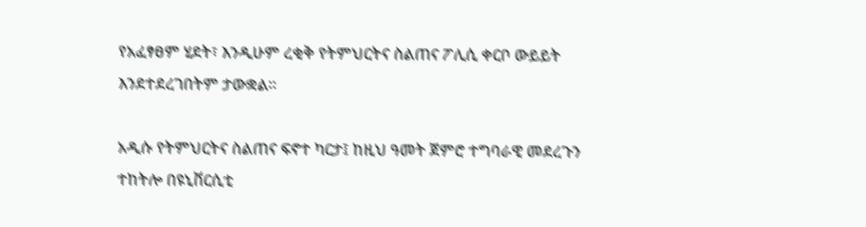የአፈፃፀም ሂደት፣ እንዲሁም ረቂቅ የትምህርትና ስልጠና ፖሊሲ ቀርቦ ውይይት እንደተደረገበትም ታውቋል።

አዲሱ የትምህርትና ስልጠና ፍኖተ ካርታ፤ ከዚህ ዓመት ጀምሮ ተግባራዊ መደረጉን ተከትሎ በዩኒቨርሲቲ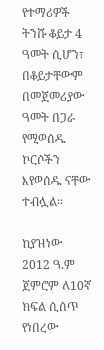የተማሪዎች ትንሹ ቆይታ 4 ዓመት ሲሆን፣ በቆይታቸውም በመጀመሪያው ዓመት በጋራ የሚወሰዱ ኮርሶችን እየወሰዱ ናቸው ተብሏል።

ከያዝነው 2012 ዓ.ም ጀምሮም ለ10ኛ ክፍል ሲሰጥ የነበረው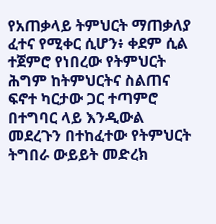የአጠቃላይ ትምህርት ማጠቃለያ ፈተና የሚቀር ሲሆን፥ ቀደም ሲል ተጀምሮ የነበረው የትምህርት ሕግም ከትምህርትና ስልጠና ፍኖተ ካርታው ጋር ተጣምሮ በተግባር ላይ እንዲውል መደረጉን በተከፈተው የትምህርት ትግበራ ውይይት መድረክ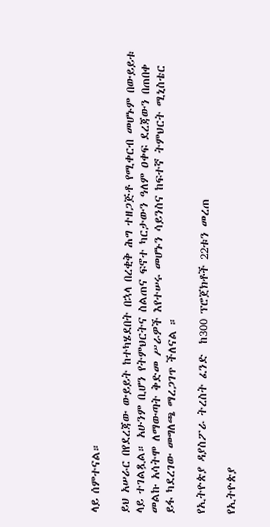ላይ ሰምተናል።

ይህ አሠራር በየደረጃው ውይይት ከተካሄደበት በኋላ በረቂቅ ሕግ ተዘጋጅቶ የሚቀርብ መሆኑም በውይይቱ ላይ ተገልጿል። አሁንም ቢሆን የትምህርትና ስልጠና ፍኖተ ካርታውን ዓለም ዐቀፍ ደረጃውን በጠበቀ መልኩ አሳትሞ ለማውጣት ቅድመ ሥራዎች እየተሠሩ መሆኑን ሳይንስና ከፍተኛ ትምህርት ሚኒስቴር ይፋ ካደረገው መግለጫ ማረጋገጥ ችለናል ።

የኢትዮጵያ ዳያስፖራ ትረስት ፈንድ  ከ300 ፕሮጀክቶች 22ቱን መረጠ

የኢትዮጵያ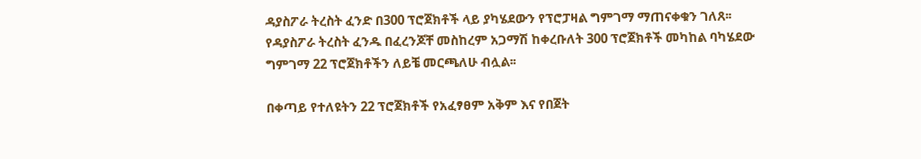ዳያስፖራ ትረስት ፈንድ በ300 ፕሮጀክቶች ላይ ያካሄደውን የፕሮፓዛል ግምገማ ማጠናቀቁን ገለጸ፡፡ የዳያስፖራ ትረስት ፈንዱ በፈረንጆቸ መስከረም አጋማሽ ከቀረቡለት 300 ፕሮጀክቶች መካከል ባካሄደው ግምገማ 22 ፕሮጀክቶችን ለይቼ መርጫለሁ ብሏል፡፡

በቀጣይ የተለዩትን 22 ፕሮጀክቶች የአፈፃፀም አቅም እና የበጀት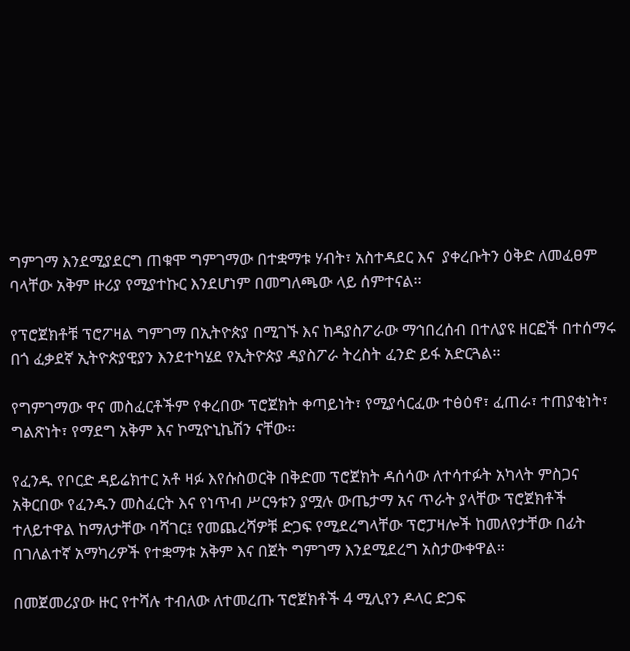ግምገማ እንደሚያደርግ ጠቁሞ ግምገማው በተቋማቱ ሃብት፣ አስተዳደር እና  ያቀረቡትን ዕቅድ ለመፈፀም ባላቸው አቅም ዙሪያ የሚያተኩር እንደሆነም በመግለጫው ላይ ሰምተናል፡፡

የፕሮጀክቶቹ ፕሮፖዛል ግምገማ በኢትዮጵያ በሚገኙ እና ከዳያስፖራው ማኅበረሰብ በተለያዩ ዘርፎች በተሰማሩ በጎ ፈቃደኛ ኢትዮጵያዊያን እንደተካሄደ የኢትዮጵያ ዳያስፖራ ትረስት ፈንድ ይፋ አድርጓል፡፡

የግምገማው ዋና መስፈርቶችም የቀረበው ፕሮጀክት ቀጣይነት፣ የሚያሳርፈው ተፅዕኖ፣ ፈጠራ፣ ተጠያቂነት፣ ግልጽነት፣ የማደግ አቅም እና ኮሚዮኒኬሽን ናቸው፡፡

የፈንዱ የቦርድ ዳይሬክተር አቶ ዛፉ እየሱስወርቅ በቅድመ ፕሮጀክት ዳሰሳው ለተሳተፉት አካላት ምስጋና አቅርበው የፈንዱን መስፈርት እና የነጥብ ሥርዓቱን ያሟሉ ውጤታማ አና ጥራት ያላቸው ፕሮጀክቶች ተለይተዋል ከማለታቸው ባሻገር፤ የመጨረሻዎቹ ድጋፍ የሚደረግላቸው ፕሮፓዛሎች ከመለየታቸው በፊት በገለልተኛ አማካሪዎች የተቋማቱ አቅም እና በጀት ግምገማ እንደሚደረግ አስታውቀዋል።

በመጀመሪያው ዙር የተሻሉ ተብለው ለተመረጡ ፕሮጀክቶች 4 ሚሊየን ዶላር ድጋፍ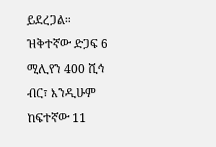ይደረጋል።  ዝቅተኛው ድጋፍ 6 ሚሊየን 400 ሺኅ ብር፣ እንዲሁም ከፍተኛው 11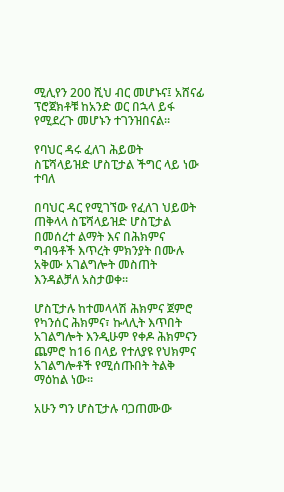ሚሊየን 200 ሺህ ብር መሆኑና፤ አሸናፊ ፕሮጀክቶቹ ከአንድ ወር በኋላ ይፋ የሚደረጉ መሆኑን ተገንዝበናል።

የባህር ዳሩ ፈለገ ሕይወት  ስፔሻላይዝድ ሆስፒታል ችግር ላይ ነው ተባለ

በባህር ዳር የሚገኘው የፈለገ ህይወት ጠቅላላ ስፔሻላይዝድ ሆስፒታል በመሰረተ ልማት እና በሕክምና ግብዓቶች እጥረት ምክንያት በሙሉ አቅሙ አገልግሎት መስጠት እንዳልቻለ አስታወቀ።

ሆስፒታሉ ከተመላላሽ ሕክምና ጀምሮ የካንሰር ሕክምና፣ ኩላሊት እጥበት አገልግሎት እንዲሁም የቀዶ ሕክምናን ጨምሮ ከ16 በላይ የተለያዩ የህክምና አገልግሎቶች የሚሰጡበት ትልቅ ማዕከል ነው፡፡

አሁን ግን ሆስፒታሉ ባጋጠሙው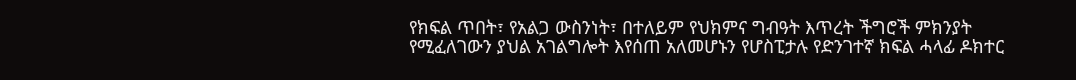የክፍል ጥበት፣ የአልጋ ውስንነት፣ በተለይም የህክምና ግብዓት እጥረት ችግሮች ምክንያት የሚፈለገውን ያህል አገልግሎት እየሰጠ አለመሆኑን የሆስፒታሉ የድንገተኛ ክፍል ሓላፊ ዶክተር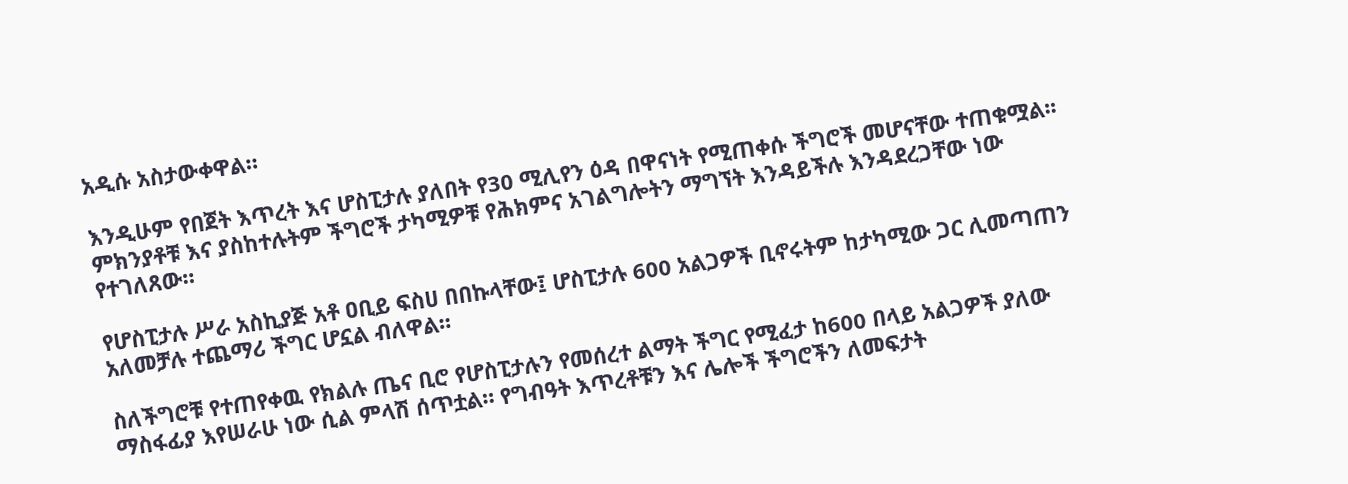አዲሱ አስታውቀዋል።

እንዲሁም የበጀት እጥረት እና ሆስፒታሉ ያለበት የ30 ሚሊየን ዕዳ በዋናነት የሚጠቀሱ ችግሮች መሆናቸው ተጠቁሟል፡፡ ምክንያቶቹ እና ያስከተሉትም ችግሮች ታካሚዎቹ የሕክምና አገልግሎትን ማግኘት እንዳይችሉ እንዳደረጋቸው ነው የተገለጸው።

የሆስፒታሉ ሥራ አስኪያጅ አቶ ዐቢይ ፍስሀ በበኩላቸው፤ ሆስፒታሉ 600 አልጋዎች ቢኖሩትም ከታካሚው ጋር ሊመጣጠን አለመቻሉ ተጨማሪ ችግር ሆኗል ብለዋል።

ስለችግሮቹ የተጠየቀዉ የክልሉ ጤና ቢሮ የሆስፒታሉን የመሰረተ ልማት ችግር የሚፈታ ከ600 በላይ አልጋዎች ያለው ማስፋፊያ እየሠራሁ ነው ሲል ምላሽ ሰጥቷል። የግብዓት እጥረቶቹን እና ሌሎች ችግሮችን ለመፍታት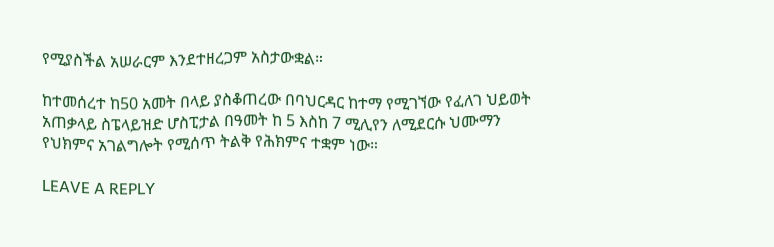የሚያስችል አሠራርም እንደተዘረጋም አስታውቋል።

ከተመሰረተ ከ50 አመት በላይ ያስቆጠረው በባህርዳር ከተማ የሚገኘው የፈለገ ህይወት አጠቃላይ ስፔላይዝድ ሆስፒታል በዓመት ከ 5 እስከ 7 ሚሊየን ለሚደርሱ ህሙማን የህክምና አገልግሎት የሚሰጥ ትልቅ የሕክምና ተቋም ነው።

LEAVE A REPLY